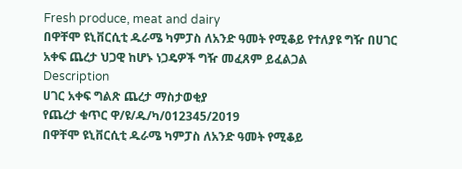Fresh produce, meat and dairy
በዋቸሞ ዩኒቨርሲቲ ዱራሜ ካምፓስ ለአንድ ዓመት የሚቆይ የተለያዩ ግዥ በሀገር አቀፍ ጨረታ ህጋዊ ከሆኑ ነጋዴዎች ግዥ መፈጸም ይፈልጋል
Description
ሀገር አቀፍ ግልጽ ጨረታ ማስታወቂያ
የጨረታ ቁጥር ዋ/ዩ/ዱ/ካ/012345/2019
በዋቸሞ ዩኒቨርሲቲ ዱራሜ ካምፓስ ለአንድ ዓመት የሚቆይ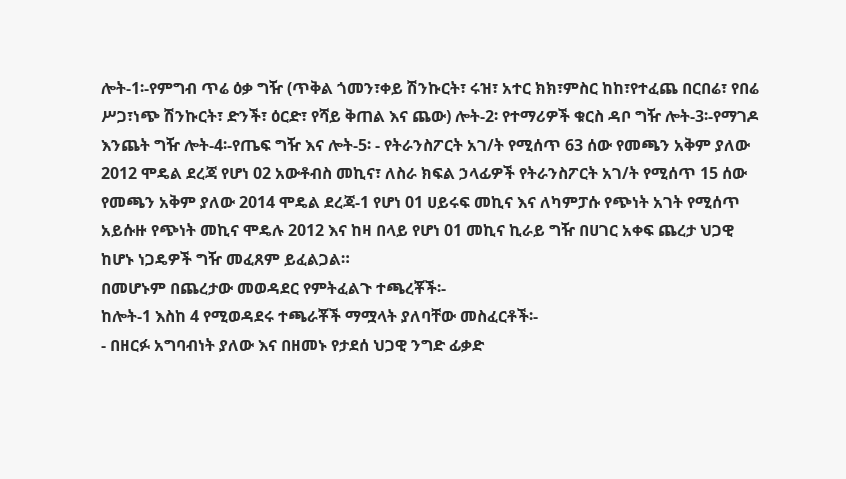ሎት-1፡-የምግብ ጥሬ ዕቃ ግዥ (ጥቅል ጎመን፣ቀይ ሽንኩርት፣ ሩዝ፣ አተር ክክ፣ምስር ከከ፣የተፈጨ በርበሬ፣ የበሬ ሥጋ፣ነጭ ሽንኩርት፣ ድንች፣ ዕርድ፣ የሻይ ቅጠል እና ጨው) ሎት-2፡ የተማሪዎች ቁርስ ዳቦ ግዥ ሎት-3፡-የማገዶ እንጨት ግዥ ሎት-4፡-የጤፍ ግዥ እና ሎት-5፡ - የትራንስፖርት አገ/ት የሚሰጥ 63 ሰው የመጫን አቅም ያለው 2012 ሞዴል ደረጃ የሆነ 02 አውቶብስ መኪና፣ ለስራ ክፍል ኃላፊዎች የትራንስፖርት አገ/ት የሚሰጥ 15 ሰው የመጫን አቅም ያለው 2014 ሞዴል ደረጃ-1 የሆነ 01 ሀይሩፍ መኪና እና ለካምፓሱ የጭነት አገት የሚሰጥ አይሱዙ የጭነት መኪና ሞዴሉ 2012 እና ከዛ በላይ የሆነ 01 መኪና ኪራይ ግዥ በሀገር አቀፍ ጨረታ ህጋዊ ከሆኑ ነጋዴዎች ግዥ መፈጸም ይፈልጋል።
በመሆኑም በጨረታው መወዳደር የምትፈልጉ ተጫረቾች፡-
ከሎት-1 እስከ 4 የሚወዳደሩ ተጫራቾች ማሟላት ያለባቸው መስፈርቶች፡-
- በዘርፉ አግባብነት ያለው እና በዘመኑ የታደሰ ህጋዊ ንግድ ፊቃድ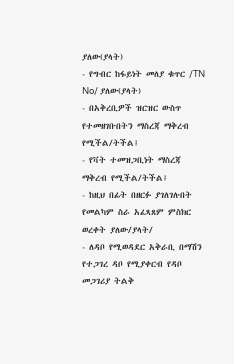ያለው(ያላት)
- የግብር ከፋይነት መለያ ቁጥር /TN No/ ያለው(ያላት)
- በአቅረቢዎች ዝርዝር ውስጥ የተመዘገቡበትን ማስረጃ ማቅረብ የሚችል/ትችል፤
- የቫት ተመዝጋቢነት ማስረጃ ማቅረብ የሚችል/ትችል፤
- ከዚህ በፊት በዘርፉ ያገለገሉበት የመልካም ስራ አፈጻጸም ምስክር ወረቀት ያለው/ያላት/
- ለዳቦ የሚወዳደር አቅራቢ በማሽን የተጋገረ ዳቦ የሚያቀርብ የዳቦ መጋገሪያ ትልቅ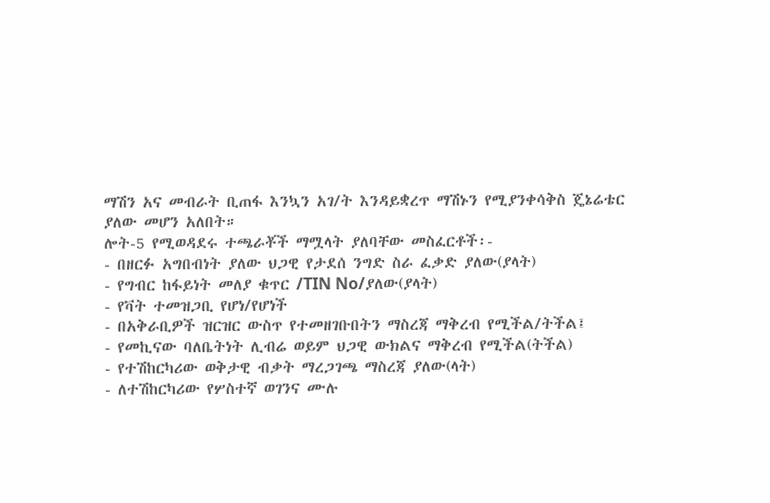ማሽን አና መብራት ቢጠፋ እንኳን አገ/ት እንዳይቋረጥ ማሽኑን የሚያንቀሳቅስ ጄኔሬቴር ያለው መሆን አለበት።
ሎት-5 የሚወዳደሩ ተጫራቾች ማሟላት ያለባቸው መስፈርቶች፡-
- በዘርፉ አግበብነት ያለው ህጋዊ የታደሰ ንግድ ስራ ፈቃድ ያለው(ያላት)
- የግብር ከፋይነት መለያ ቁጥር /TIN No/ያለው(ያላት)
- የቫት ተመዝጋቢ የሆነ/የሆነች
- በአቅራቢዎች ዝርዝር ውስጥ የተመዘገቡበትን ማስረጃ ማቅረብ የሚችል/ትችል፤
- የመኪናው ባለቤትነት ሊብሬ ወይም ህጋዊ ውክልና ማቅረብ የሚችል(ትችል)
- የተሽከርካሪው ወቅታዊ ብቃት ማረጋገጫ ማስረጃ ያለው(ላት)
- ለተሽከርካሪው የሦስተኛ ወገንና ሙሉ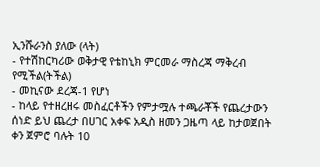ኢንሹራንስ ያለው (ላት)
- የተሽከርካሪው ወቅታዊ የቴከኒክ ምርመራ ማስረጃ ማቅረብ የሚችል(ትችል)
- መኪናው ደረጃ-1 የሆነ
- ከላይ የተዘረዘሩ መስፈርቶችን የምታሟሉ ተጫራቾች የጨረታውን ሰነድ ይህ ጨረታ በሀገር አቀፍ አዲስ ዘመን ጋዜጣ ላይ ከታወጀበት ቀን ጀምሮ ባሉት 10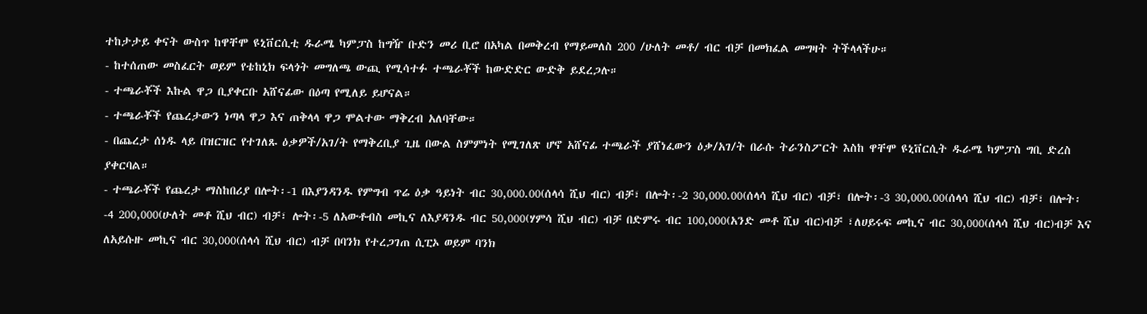ተከታታይ ቀናት ውስጥ ከዋቸሞ ዩኒቨርሲቲ ዱራሜ ካምፓስ ከግዥ ቡድን መሪ ቢሮ በአካል በመቅረብ የማይመለስ 200 /ሁለት መቶ/ ብር ብቻ በመክፈል መግዛት ትችላላችሁ።
- ከተሰጠው መስፈርት ወይም የቴከኒክ ፍላጎት መግለጫ ውጪ የሚሳተፉ ተጫራቾች ከውድድር ውድቅ ይደረጋሉ።
- ተጫራቾች እኩል ዋጋ ቢያቀርቡ አሸናፊው በዕጣ የሚለይ ይሆናል።
- ተጫራቾች የጨረታውን ነጣላ ዋጋ እና ጠቅላላ ዋጋ ሞልተው ማቅረብ አለባቸው።
- በጨረታ ሰነዱ ላይ በዝርዝር የተገለጹ ዕቃዎች/አገ/ት የማቅረቢያ ጊዜ በውል ስምምነት የሚገለጽ ሆኖ አሸናፊ ተጫራች ያሸነፈውን ዕቃ/አገ/ት በራሱ ትራንስፖርት እስከ ዋቸሞ ዩኒቨርሲት ዱራሜ ካምፓስ ግቢ ድረስ ያቀርባል።
- ተጫራቾች የጨረታ ማስከበሪያ በሎት፡-1 በእያንዳንዱ የምግብ ጥሬ ዕቃ ዓይነት ብር 30,000.00(ሰላሳ ሺህ ብር) ብቻ፣ በሎት፡-2 30,000.00(ሰላሳ ሺህ ብር) ብቻ፣ በሎት፡-3 30,000.00(ሰላሳ ሺህ ብር) ብቻ፣ በሎት፡ -4 200,000(ሁለት መቶ ሺህ ብር) ብቻ፣ ሎት፡-5 ለአውቶብስ መኪና ለእያዳንዱ ብር 50,000(ሃምሳ ሺህ ብር) ብቻ በድምሩ ብር 100,000(አንድ መቶ ሺህ ብር)ብቻ ፣ለሀይሩፍ መኪና ብር 30,000(ሰላሳ ሺህ ብር)ብቻ እና ለአይሱዙ መኪና ብር 30,000(ሰላሳ ሺህ ብር) ብቻ በባንክ የተረጋገጠ ሲፒኦ ወይም ባንክ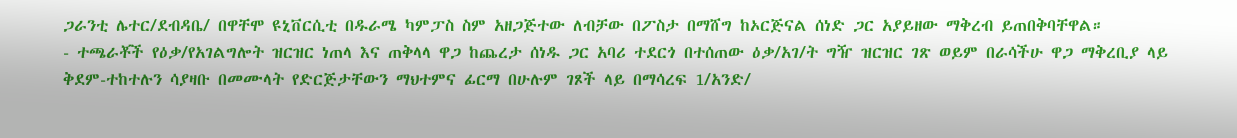ጋራንቲ ሌተር/ደብዳቤ/ በዋቸሞ ዩኒቨርሲቲ በዱራሜ ካምፓስ ስም አዘጋጅተው ለብቻው በፖስታ በማሸግ ከኦርጅናል ሰነድ ጋር አያይዘው ማቅረብ ይጠበቅባቸዋል።
- ተጫራቾች የዕቃ/የአገልግሎት ዝርዝር ነጠላ እና ጠቅላላ ዋጋ ከጨረታ ሰነዱ ጋር አባሪ ተደርጎ በተሰጠው ዕቃ/አገ/ት ግዥ ዝርዝር ገጽ ወይም በራሳችሁ ዋጋ ማቅረቢያ ላይ ቅደም-ተከተሉን ሳያዛቡ በመሙላት የድርጅታቸውን ማህተምና ፊርማ በሁሉም ገጾች ላይ በማሳረፍ 1/አንድ/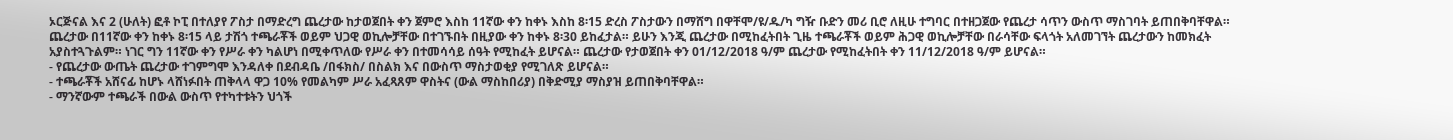ኦርጅናል እና 2 (ሁለት) ፎቶ ኮፒ በተለያየ ፖስታ በማድረግ ጨረታው ከታወጀበት ቀን ጀምሮ እስከ 11ኛው ቀን ከቀኑ እስከ 8፡15 ድረስ ፖስታውን በማሸግ በዋቸሞ/ዩ/ዱ/ካ ግዥ ቡድን መሪ ቢሮ ለዚሁ ተግባር በተዘጋጀው የጨረታ ሳጥን ውስጥ ማስገባት ይጠበቅባቸዋል። ጨረታው በ11ኛው ቀን ከቀኑ 8፡15 ላይ ታሽጎ ተጫራቾች ወይም ህጋዊ ወኪሎቻቸው በተገኙበት በዚያው ቀን ከቀኑ 8፡30 ይከፈታል። ይሁን እንጂ ጨረታው በሚከፈትበት ጊዜ ተጫራቾች ወይም ሕጋዊ ወኪሎቻቸው በራሳቸው ፍላጎት አለመገኘት ጨረታውን ከመክፈት አያስተጓጉልም። ነገር ግን 11ኛው ቀን የሥራ ቀን ካልሆነ በሚቀጥለው የሥራ ቀን በተመሳሳይ ሰዓት የሚከፈት ይሆናል። ጨረታው የታወጀበት ቀን 01/12/2018 ዓ/ም ጨረታው የሚከፈትበት ቀን 11/12/2018 ዓ/ም ይሆናል።
- የጨረታው ውጤት ጨረታው ተገምግሞ እንዳለቀ በደብዳቤ /በፋክስ/ በስልክ እና በውስጥ ማስታወቂያ የሚገለጽ ይሆናል።
- ተጫራቾች አሸናፊ ከሆኑ ላሸነፉበት ጠቅላላ ዋጋ 10% የመልካም ሥራ አፈጻጸም ዋስትና (ውል ማስከበሪያ) በቅድሚያ ማስያዝ ይጠበቅባቸዋል።
- ማንኛውም ተጫራች በውል ውስጥ የተካተቱትን ህጎች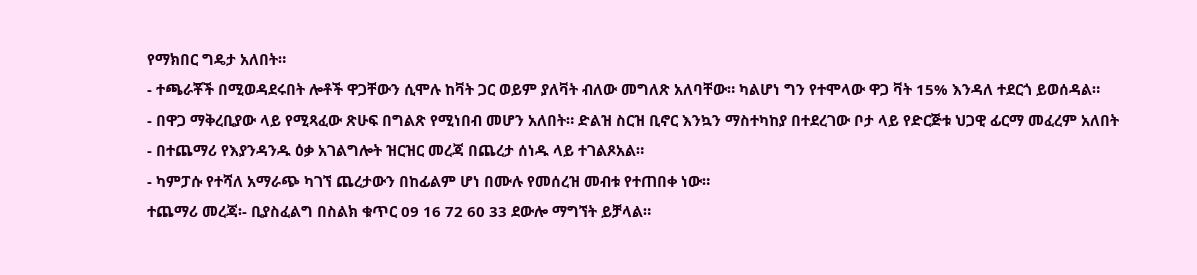የማክበር ግዴታ አለበት።
- ተጫራቾች በሚወዳደሩበት ሎቶች ዋጋቸውን ሲሞሉ ከቫት ጋር ወይም ያለቫት ብለው መግለጽ አለባቸው። ካልሆነ ግን የተሞላው ዋጋ ቫት 15% እንዳለ ተደርጎ ይወሰዳል።
- በዋጋ ማቅረቢያው ላይ የሚጻፈው ጽሁፍ በግልጽ የሚነበብ መሆን አለበት። ድልዝ ስርዝ ቢኖር እንኳን ማስተካከያ በተደረገው ቦታ ላይ የድርጅቱ ህጋዊ ፊርማ መፈረም አለበት
- በተጨማሪ የእያንዳንዱ ዕቃ አገልግሎት ዝርዝር መረጃ በጨረታ ሰነዱ ላይ ተገልጾአል።
- ካምፓሱ የተሻለ አማራጭ ካገኘ ጨረታውን በከፊልም ሆነ በሙሉ የመሰረዝ መብቱ የተጠበቀ ነው።
ተጨማሪ መረጃ፡- ቢያስፈልግ በስልክ ቁጥር 09 16 72 60 33 ደውሎ ማግኘት ይቻላል።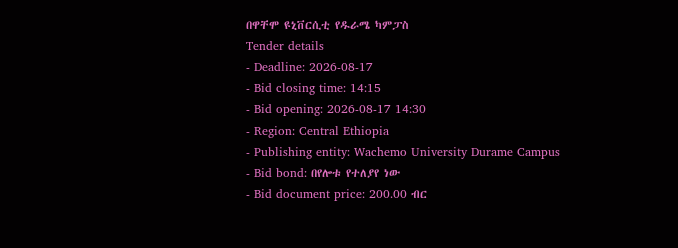በዋቸሞ ዩኒቨርሲቲ የዱራሜ ካምፓስ
Tender details
- Deadline: 2026-08-17
- Bid closing time: 14:15
- Bid opening: 2026-08-17 14:30
- Region: Central Ethiopia
- Publishing entity: Wachemo University Durame Campus
- Bid bond: በየሎቱ የተለያየ ነው
- Bid document price: 200.00 ብር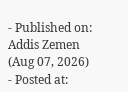- Published on: Addis Zemen (Aug 07, 2026)
- Posted at: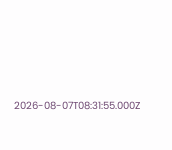2026-08-07T08:31:55.000Z